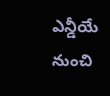ఎన్డీయే నుంచి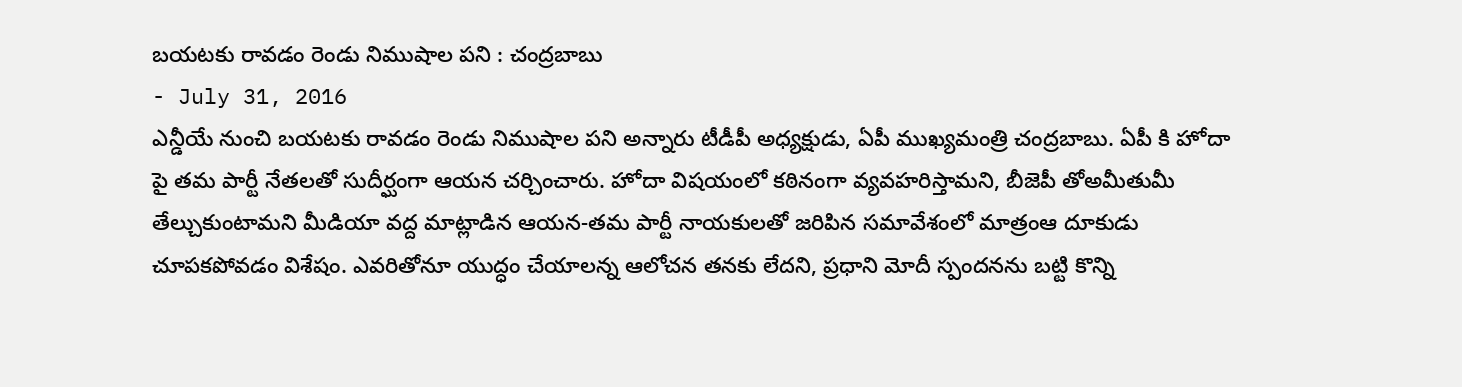బయటకు రావడం రెండు నిముషాల పని : చంద్రబాబు
- July 31, 2016
ఎన్డీయే నుంచి బయటకు రావడం రెండు నిముషాల పని అన్నారు టీడీపీ అధ్యక్షుడు, ఏపీ ముఖ్యమంత్రి చంద్రబాబు. ఏపీ కి హోదా పై తమ పార్టీ నేతలతో సుదీర్ఘంగా ఆయన చర్చించారు. హోదా విషయంలో కఠినంగా వ్యవహరిస్తామని, బీజెపీ తోఅమీతుమీ తేల్చుకుంటామని మీడియా వద్ద మాట్లాడిన ఆయన-తమ పార్టీ నాయకులతో జరిపిన సమావేశంలో మాత్రంఆ దూకుడు చూపకపోవడం విశేషం. ఎవరితోనూ యుద్ధం చేయాలన్న ఆలోచన తనకు లేదని, ప్రధాని మోదీ స్పందనను బట్టి కొన్ని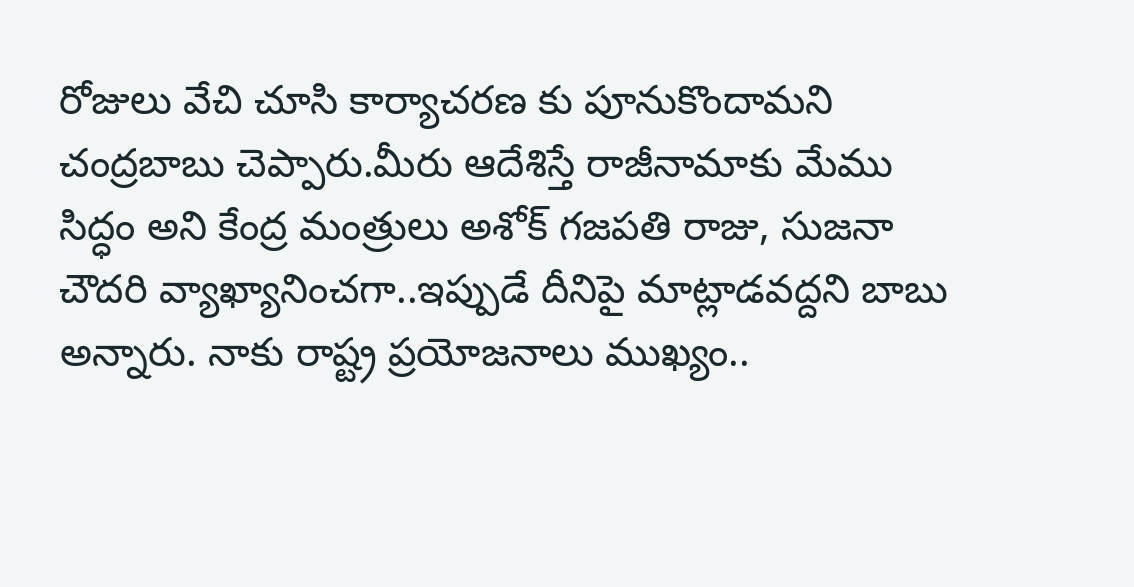రోజులు వేచి చూసి కార్యాచరణ కు పూనుకొందామని చంద్రబాబు చెప్పారు.మీరు ఆదేశిస్తే రాజీనామాకు మేము సిద్ధం అని కేంద్ర మంత్రులు అశోక్ గజపతి రాజు, సుజనా చౌదరి వ్యాఖ్యానించగా..ఇప్పుడే దీనిపై మాట్లాడవద్దని బాబు అన్నారు. నాకు రాష్ట్ర ప్రయోజనాలు ముఖ్యం..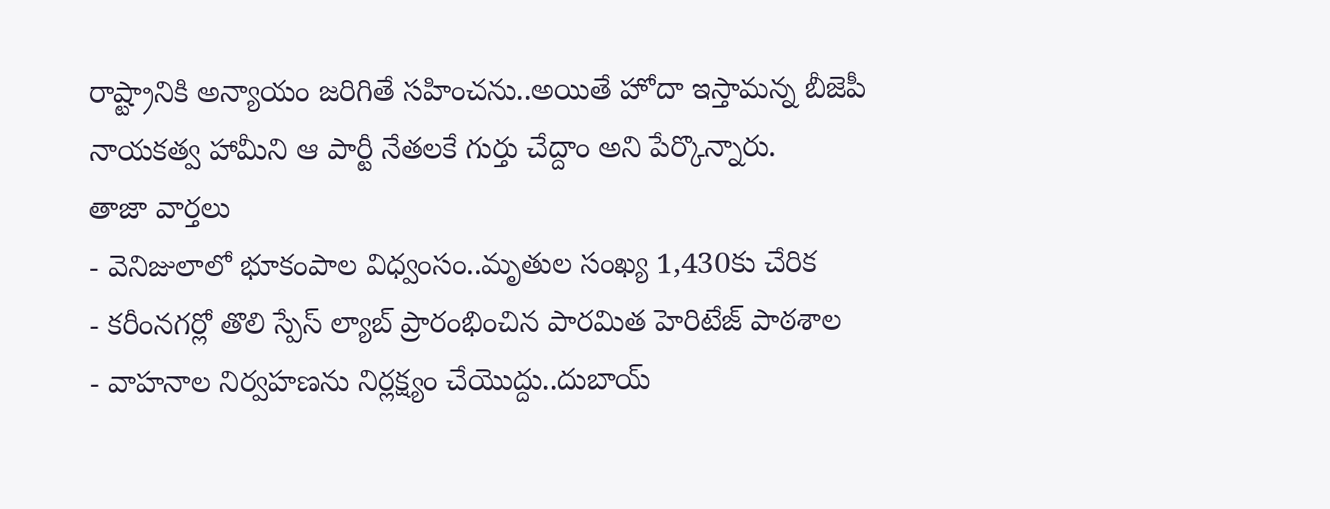రాష్ట్రానికి అన్యాయం జరిగితే సహించను..అయితే హోదా ఇస్తామన్న బీజెపీ నాయకత్వ హామీని ఆ పార్టీ నేతలకే గుర్తు చేద్దాం అని పేర్కొన్నారు.
తాజా వార్తలు
- వెనిజులాలో భూకంపాల విధ్వంసం..మృతుల సంఖ్య 1,430కు చేరిక
- కరీంనగర్లో తొలి స్పేస్ ల్యాబ్ ప్రారంభించిన పారమిత హెరిటేజ్ పాఠశాల
- వాహనాల నిర్వహణను నిర్లక్ష్యం చేయొద్దు..దుబాయ్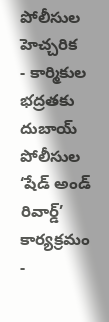పోలీసుల హెచ్చరిక
- కార్మికుల భద్రతకు దుబాయ్ పోలీసుల ‘షేడ్ అండ్ రివార్డ్’ కార్యక్రమం
-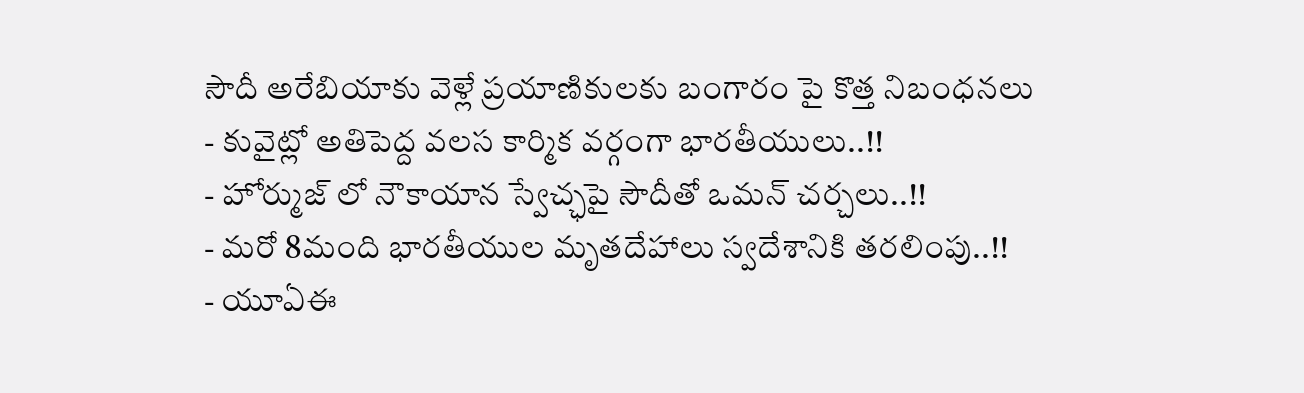సౌదీ అరేబియాకు వెళ్లే ప్రయాణికులకు బంగారం పై కొత్త నిబంధనలు
- కువైట్లో అతిపెద్ద వలస కార్మిక వర్గంగా భారతీయులు..!!
- హోర్ముజ్ లో నౌకాయాన స్వేచ్ఛపై సౌదీతో ఒమన్ చర్చలు..!!
- మరో 8మంది భారతీయుల మృతదేహాలు స్వదేశానికి తరలింపు..!!
- యూఏఈ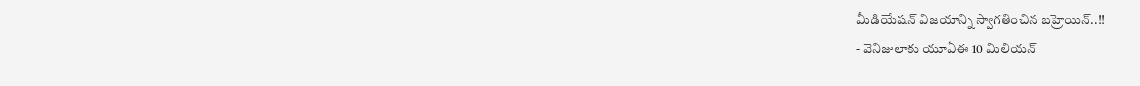మీడియేషన్ విజయాన్ని స్వాగతించిన బహ్రెయిన్..!!
- వెనిజులాకు యూఏఈ 10 మిలియన్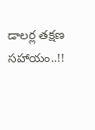డాలర్ల తక్షణ సహాయం..!!